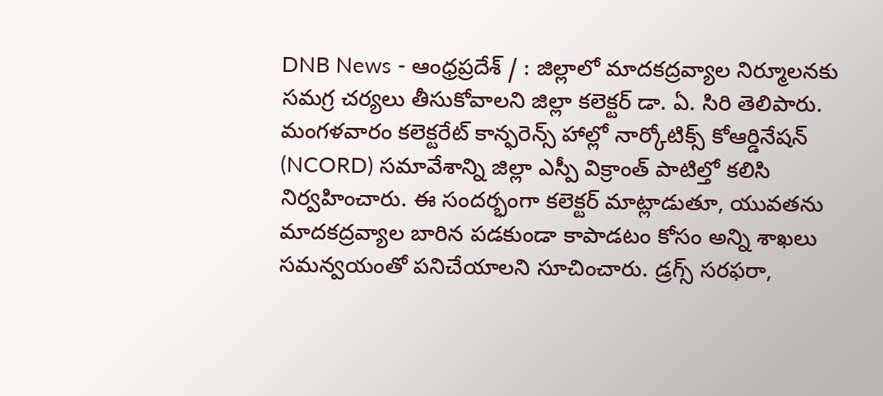DNB News - ఆంధ్రప్రదేశ్ / : జిల్లాలో మాదకద్రవ్యాల నిర్మూలనకు సమగ్ర చర్యలు తీసుకోవాలని జిల్లా కలెక్టర్ డా. ఏ. సిరి తెలిపారు. మంగళవారం కలెక్టరేట్ కాన్ఫరెన్స్ హాల్లో నార్కోటిక్స్ కోఆర్డినేషన్ (NCORD) సమావేశాన్ని జిల్లా ఎస్పీ విక్రాంత్ పాటిల్తో కలిసి నిర్వహించారు. ఈ సందర్భంగా కలెక్టర్ మాట్లాడుతూ, యువతను మాదకద్రవ్యాల బారిన పడకుండా కాపాడటం కోసం అన్ని శాఖలు సమన్వయంతో పనిచేయాలని సూచించారు. డ్రగ్స్ సరఫరా,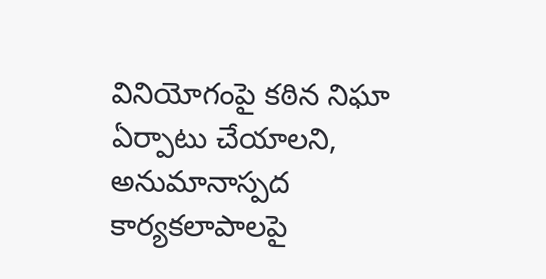వినియోగంపై కఠిన నిఘా ఏర్పాటు చేయాలని, అనుమానాస్పద కార్యకలాపాలపై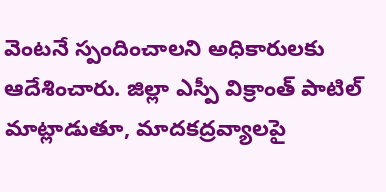వెంటనే స్పందించాలని అధికారులకు ఆదేశించారు. జిల్లా ఎస్పీ విక్రాంత్ పాటిల్ మాట్లాడుతూ, మాదకద్రవ్యాలపై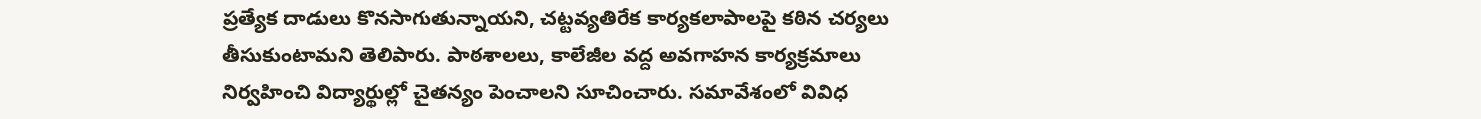ప్రత్యేక దాడులు కొనసాగుతున్నాయని, చట్టవ్యతిరేక కార్యకలాపాలపై కఠిన చర్యలు తీసుకుంటామని తెలిపారు. పాఠశాలలు, కాలేజీల వద్ద అవగాహన కార్యక్రమాలు నిర్వహించి విద్యార్థుల్లో చైతన్యం పెంచాలని సూచించారు. సమావేశంలో వివిధ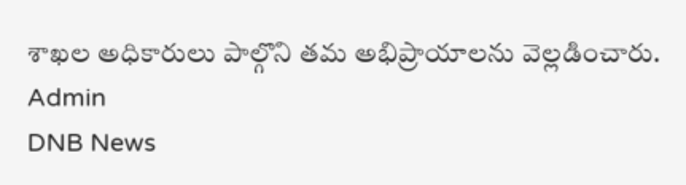శాఖల అధికారులు పాల్గొని తమ అభిప్రాయాలను వెల్లడించారు.
Admin
DNB News